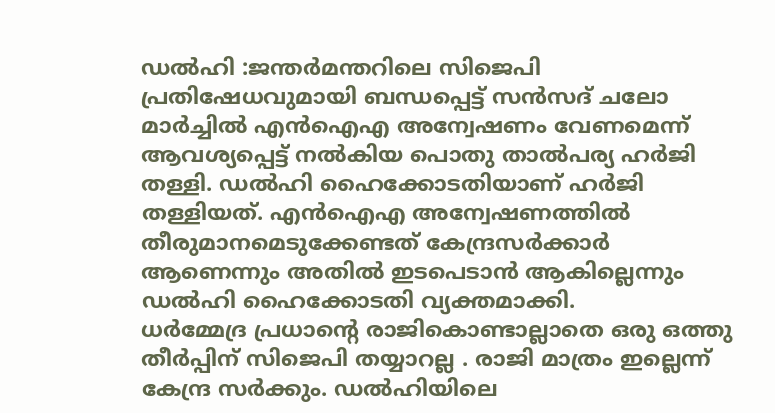ഡൽഹി :ജന്തർമന്തറിലെ സിജെപി പ്രതിഷേധവുമായി ബന്ധപ്പെട്ട് സൻസദ് ചലോ മാർച്ചിൽ എൻഐഎ അന്വേഷണം വേണമെന്ന് ആവശ്യപ്പെട്ട് നൽകിയ പൊതു താൽപര്യ ഹർജി തള്ളി. ഡൽഹി ഹൈക്കോടതിയാണ് ഹർജി തള്ളിയത്. എൻഐഎ അന്വേഷണത്തിൽ തീരുമാനമെടുക്കേണ്ടത് കേന്ദ്രസർക്കാർ ആണെന്നും അതിൽ ഇടപെടാൻ ആകില്ലെന്നും ഡൽഹി ഹൈക്കോടതി വ്യക്തമാക്കി.
ധർമ്മേദ്ര പ്രധാൻ്റെ രാജികൊണ്ടാല്ലാതെ ഒരു ഒത്തു തീർപ്പിന് സിജെപി തയ്യാറല്ല . രാജി മാത്രം ഇല്ലെന്ന് കേന്ദ്ര സർക്കും. ഡൽഹിയിലെ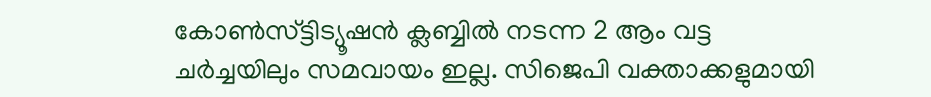കോൺസ്ട്ടിട്യൂഷൻ ക്ലബ്ബിൽ നടന്ന 2 ആം വട്ട ചർച്ചയിലും സമവായം ഇല്ല. സിജെപി വക്താക്കളുമായി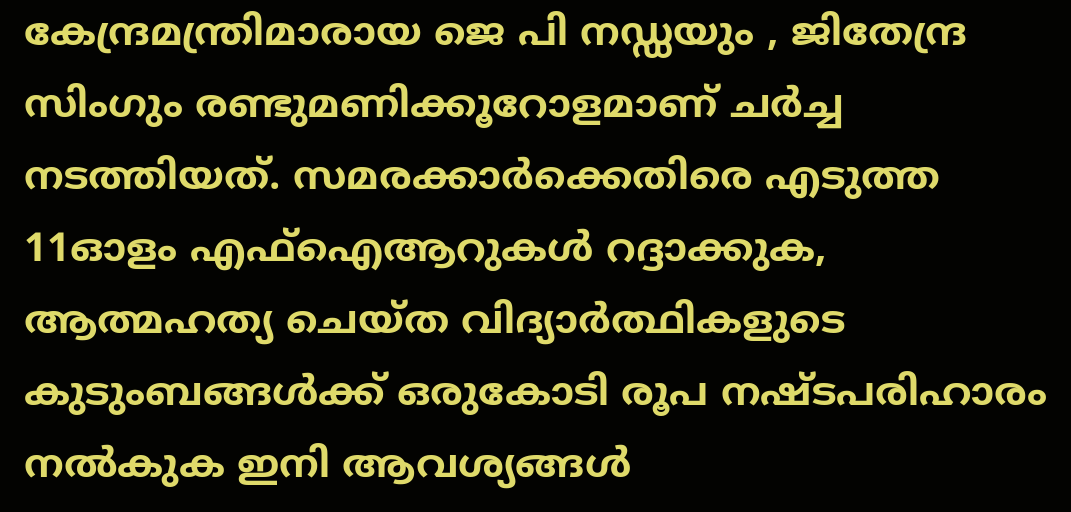കേന്ദ്രമന്ത്രിമാരായ ജെ പി നഡ്ഡയും , ജിതേന്ദ്ര സിംഗും രണ്ടുമണിക്കൂറോളമാണ് ചർച്ച നടത്തിയത്. സമരക്കാർക്കെതിരെ എടുത്ത 11ഓളം എഫ്ഐആറുകൾ റദ്ദാക്കുക, ആത്മഹത്യ ചെയ്ത വിദ്യാർത്ഥികളുടെ കുടുംബങ്ങൾക്ക് ഒരുകോടി രൂപ നഷ്ടപരിഹാരം നൽകുക ഇനി ആവശ്യങ്ങൾ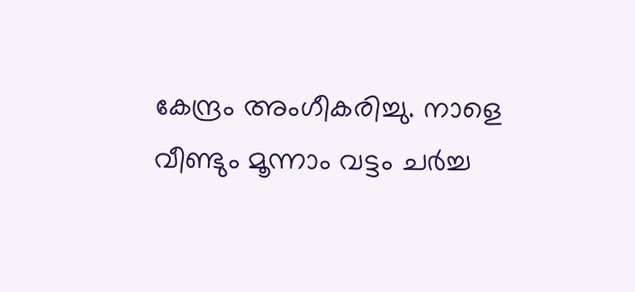കേന്ദ്രം അംഗീകരിച്ചു. നാളെ വീണ്ടും മൂന്നാം വട്ടം ചർച്ച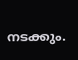നടക്കും.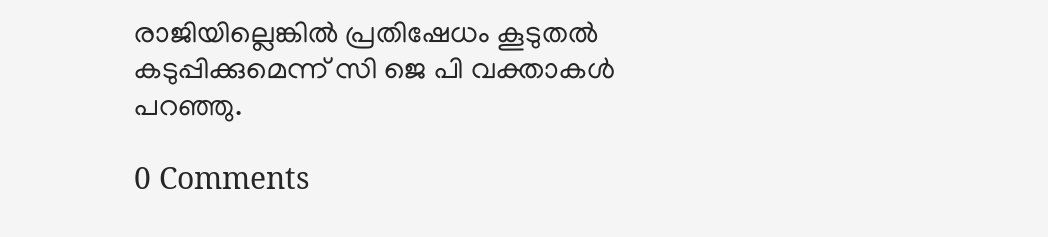രാജിയില്ലെങ്കിൽ പ്രതിഷേധം കൂടുതൽ കടുപ്പിക്കുമെന്ന് സി ജെ പി വക്താകൾ പറഞ്ഞു.

0 Comments